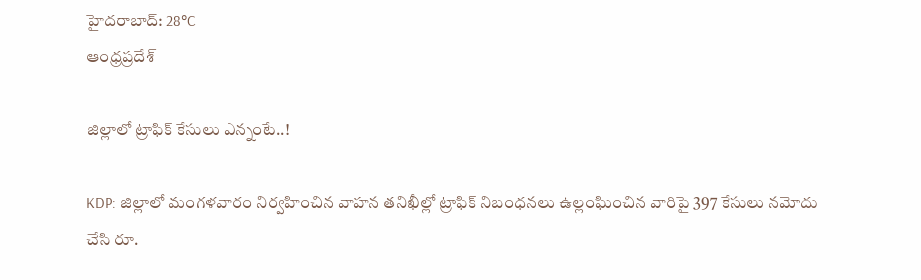హైదరాబాద్: 28°C
ఆంధ్రప్రదేశ్

జిల్లాలో ట్రాఫిక్‌ కేసులు ఎన్నంటే..!

KDP: జిల్లాలో మంగళవారం నిర్వహించిన వాహన తనిఖీల్లో ట్రాఫిక్‌ నిబంధనలు ఉల్లంఘించిన వారిపై 397 కేసులు నమోదు చేసి రూ.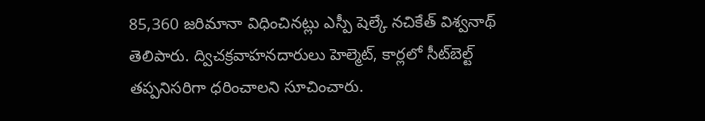85,360 జరిమానా విధించినట్లు ఎస్పీ షెల్కే నచికేత్‌ విశ్వనాథ్‌ తెలిపారు. ద్విచక్రవాహనదారులు హెల్మెట్‌, కార్లలో సీట్‌బెల్ట్‌ తప్పనిసరిగా ధరించాలని సూచించారు.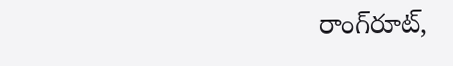రాంగ్‌రూట్‌,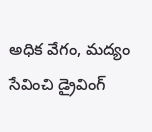అధిక వేగం, మద్యం సేవించి డ్రైవింగ్‌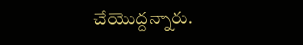చేయొద్దన్నారు.